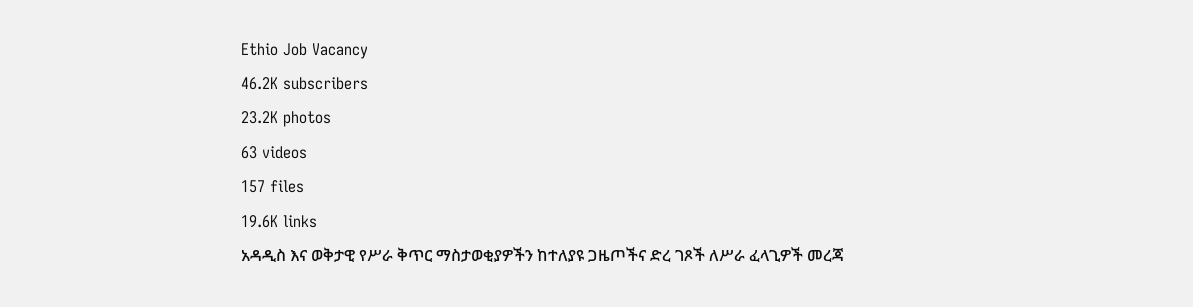Ethio Job Vacancy
46.2K subscribers
23.2K photos
63 videos
157 files
19.6K links
አዳዲስ እና ወቅታዊ የሥራ ቅጥር ማስታወቂያዎችን ከተለያዩ ጋዜጦችና ድረ ገጾች ለሥራ ፈላጊዎች መረጃ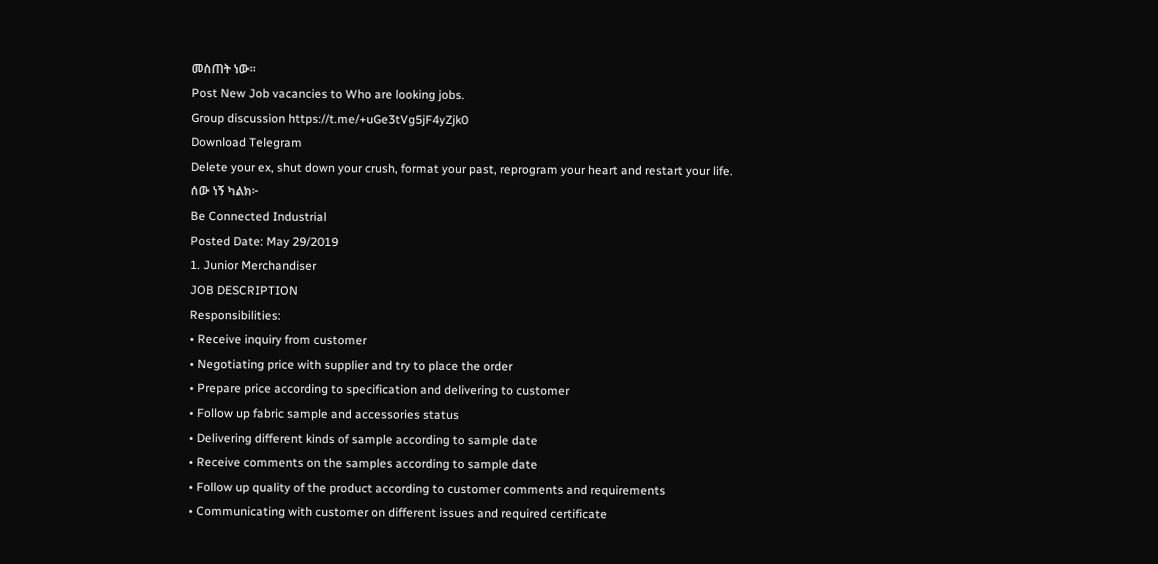መስጠት ነው።
Post New Job vacancies to Who are looking jobs.
Group discussion https://t.me/+uGe3tVg5jF4yZjk0
Download Telegram
Delete your ex, shut down your crush, format your past, reprogram your heart and restart your life.
ሰው ነኝ ካልክ፦
Be Connected Industrial
Posted Date: May 29/2019
1. Junior Merchandiser
JOB DESCRIPTION
Responsibilities:
• Receive inquiry from customer
• Negotiating price with supplier and try to place the order
• Prepare price according to specification and delivering to customer
• Follow up fabric sample and accessories status
• Delivering different kinds of sample according to sample date
• Receive comments on the samples according to sample date
• Follow up quality of the product according to customer comments and requirements
• Communicating with customer on different issues and required certificate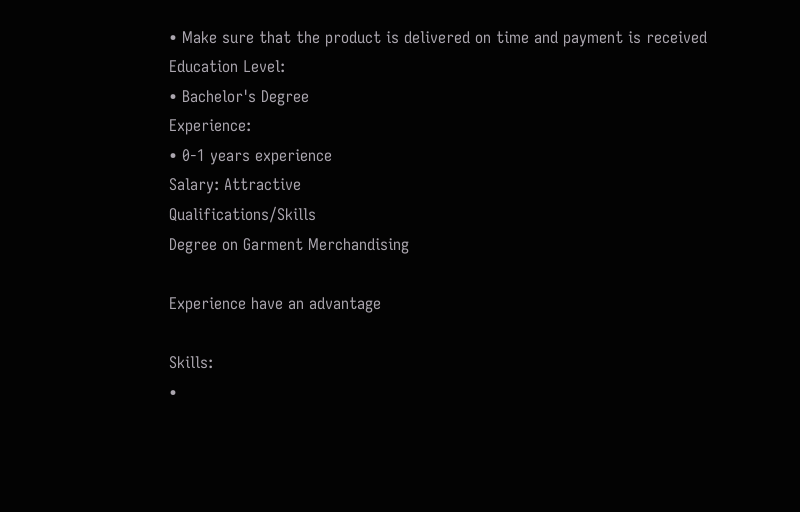• Make sure that the product is delivered on time and payment is received
Education Level:
• Bachelor's Degree
Experience:
• 0-1 years experience
Salary: Attractive
Qualifications/Skills
Degree on Garment Merchandising

Experience have an advantage

Skills:
•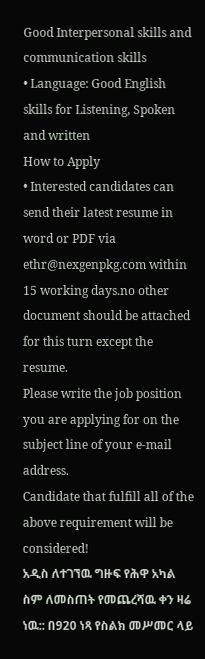Good Interpersonal skills and communication skills
• Language: Good English skills for Listening, Spoken and written
How to Apply
• Interested candidates can send their latest resume in word or PDF via ethr@nexgenpkg.com within 15 working days.no other document should be attached for this turn except the resume.
Please write the job position you are applying for on the subject line of your e-mail address.
Candidate that fulfill all of the above requirement will be considered!
አዲስ ለተገኘዉ ግዙፍ የሕዋ አካል ስም ለመስጠት የመጨረሻዉ ቀን ዛሬ ነዉ:: በ920 ነጻ የስልክ መሥመር ላይ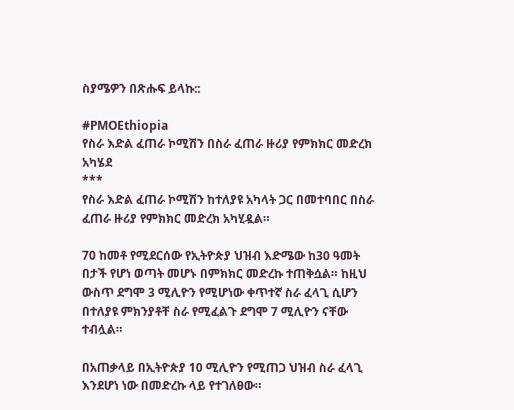ስያሜዎን በጽሑፍ ይላኩ::

#PMOEthiopia
የስራ እድል ፈጠራ ኮሚሽን በስራ ፈጠራ ዙሪያ የምክክር መድረክ አካሄደ
***
የስራ እድል ፈጠራ ኮሚሽን ከተለያዩ አካላት ጋር በመተባበር በስራ ፈጠራ ዙሪያ የምክክር መድረክ አካሂዷል።

70 ከመቶ የሚደርሰው የኢትዮጵያ ህዝብ እድሜው ከ30 ዓመት በታች የሆነ ወጣት መሆኑ በምክክር መድረኩ ተጠቅሷል። ከዚህ ውስጥ ደግሞ 3 ሚሊዮን የሚሆነው ቀጥተኛ ስራ ፈላጊ ሲሆን በተለያዩ ምክንያቶቸ ስራ የሚፈልጉ ደግሞ 7 ሚሊዮን ናቸው ተብሏል።

በአጠቃላይ በኢትዮጵያ 10 ሚሊዮን የሚጠጋ ህዝብ ስራ ፈላጊ እንደሆነ ነው በመድረኩ ላይ የተገለፀው።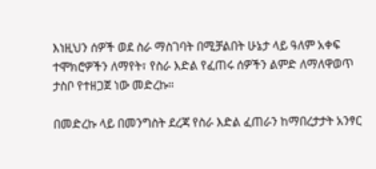እነዚህን ሰዎች ወደ ስራ ማስገባት በሚቻልበት ሁኔታ ላይ ዓለም አቀፍ ተሞክሮዎችን ለማየት፣ የስራ እድል የፈጠሩ ሰዎችን ልምድ ለማለዋወጥ ታስቦ የተዘጋጀ ነው መድረኩ።

በመድረኩ ላይ በመንግስት ደረጃ የስራ እድል ፈጠራን ከማበረታታት አንፃር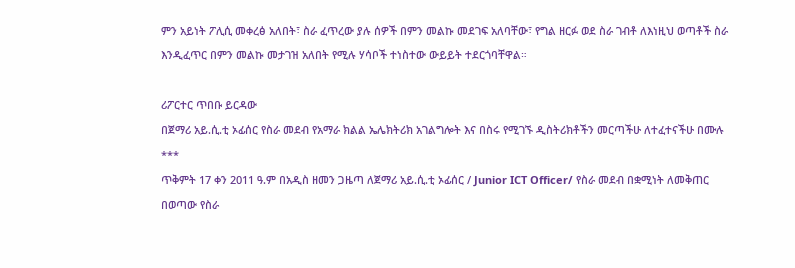ምን አይነት ፖሊሲ መቀረፅ አለበት፣ ስራ ፈጥረው ያሉ ሰዎች በምን መልኩ መደገፍ አለባቸው፣ የግል ዘርፉ ወደ ስራ ገብቶ ለእነዚህ ወጣቶች ስራ እንዲፈጥር በምን መልኩ መታገዝ አለበት የሚሉ ሃሳቦች ተነስተው ውይይት ተደርጎባቸዋል።

ሪፖርተር ጥበቡ ይርዳው
በጀማሪ አይ.ሲ.ቲ ኦፊሰር የስራ መደብ የአማራ ክልል ኤሌክትሪክ አገልግሎት እና በስሩ የሚገኙ ዲስትሪክቶችን መርጣችሁ ለተፈተናችሁ በሙሉ
***
ጥቅምት 17 ቀን 2011 ዓ.ም በአዲስ ዘመን ጋዜጣ ለጀማሪ አይ.ሲ.ቲ ኦፊሰር / Junior ICT Officer/ የስራ መደብ በቋሚነት ለመቅጠር በወጣው የስራ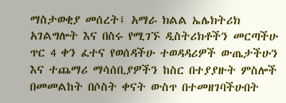ማስታወቂያ መሰረት፤ አማራ ክልል ኤሌክትሪክ አገልግሎት እና በስሩ የሚገኙ ዲስትሪክቶችን መርጣችሁ ጥር 4 ቀን ፈተና የወሰዳችሁ ተወዳዳሪዎች ውጤታችሁን እና ተጨማሪ ማሳሰቢያዎችን ከስር በተያያዙት ምስሎች በመመልከት በሶስት ቀናት ውስጥ በተመዘገባችሁበት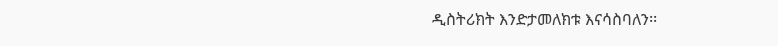ዲስትሪክት እንድታመለክቱ እናሳስባለን፡፡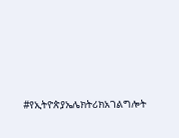#የኢትዮጵያኤሌክትሪክአገልግሎት